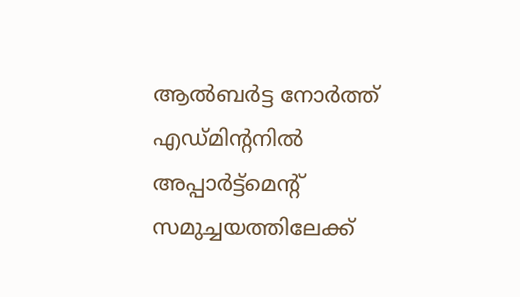ആൽബർട്ട നോർത്ത് എഡ്മിന്റനിൽ അപ്പാർട്ട്മെൻ്റ് സമുച്ചയത്തിലേക്ക്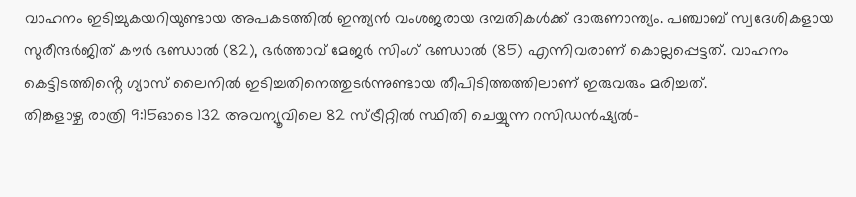വാഹനം ഇടിച്ചുകയറിയുണ്ടായ അപകടത്തിൽ ഇന്ത്യൻ വംശജരായ ദമ്പതികൾക്ക് ദാരുണാന്ത്യം. പഞ്ചാബ് സ്വദേശികളായ സുരീന്ദർജിത് കൗർ ഭണ്ഡാൽ (82), ഭർത്താവ് മേജർ സിംഗ് ഭണ്ഡാൽ (85) എന്നിവരാണ് കൊല്ലപ്പെട്ടത്. വാഹനം കെട്ടിടത്തിൻ്റെ ഗ്യാസ് ലൈനിൽ ഇടിച്ചതിനെത്തുടർന്നുണ്ടായ തീപിടിത്തത്തിലാണ് ഇരുവരും മരിച്ചത്.
തിങ്കളാഴ്ച രാത്രി 9:15ഓടെ 132 അവന്യൂവിലെ 82 സ്ട്രീറ്റിൽ സ്ഥിതി ചെയ്യുന്ന റസിഡൻഷ്യൽ-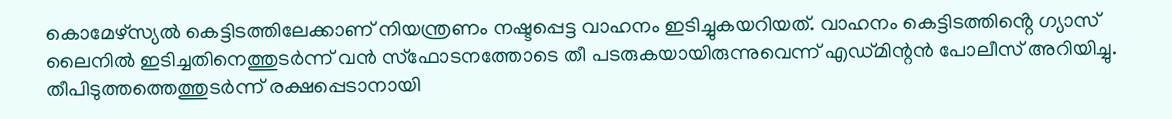കൊമേഴ്സ്യൽ കെട്ടിടത്തിലേക്കാണ് നിയന്ത്രണം നഷ്ടപ്പെട്ട വാഹനം ഇടിച്ചുകയറിയത്. വാഹനം കെട്ടിടത്തിൻ്റെ ഗ്യാസ് ലൈനിൽ ഇടിച്ചതിനെത്തുടർന്ന് വൻ സ്ഫോടനത്തോടെ തീ പടരുകയായിരുന്നുവെന്ന് എഡ്മിന്റൻ പോലീസ് അറിയിച്ചു. തീപിടുത്തത്തെത്തുടർന്ന് രക്ഷപ്പെടാനായി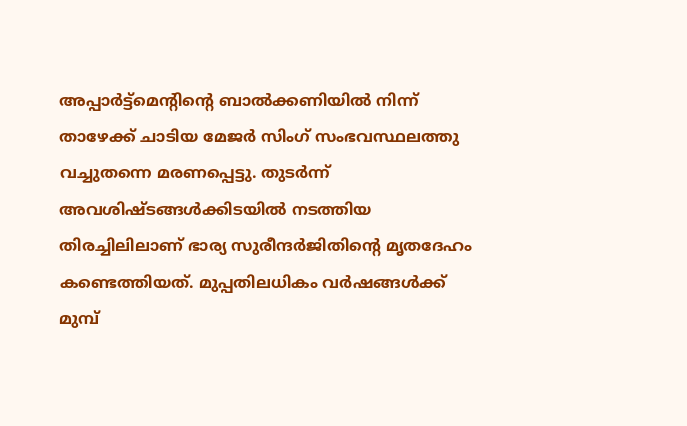അപ്പാർട്ട്മെൻ്റിൻ്റെ ബാൽക്കണിയിൽ നിന്ന് താഴേക്ക് ചാടിയ മേജർ സിംഗ് സംഭവസ്ഥലത്തു വച്ചുതന്നെ മരണപ്പെട്ടു. തുടർന്ന് അവശിഷ്ടങ്ങൾക്കിടയിൽ നടത്തിയ തിരച്ചിലിലാണ് ഭാര്യ സുരീന്ദർജിതിൻ്റെ മൃതദേഹം കണ്ടെത്തിയത്. മുപ്പതിലധികം വർഷങ്ങൾക്ക് മുമ്പ്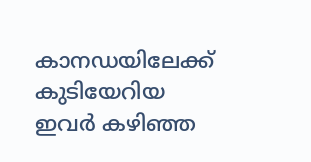കാനഡയിലേക്ക് കുടിയേറിയ ഇവർ കഴിഞ്ഞ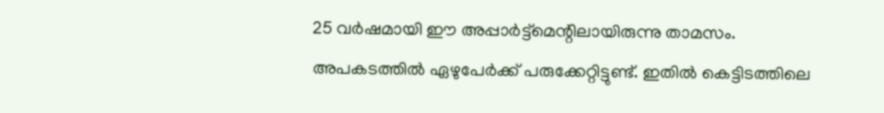25 വർഷമായി ഈ അപ്പാർട്ട്മെന്റിലായിരുന്നു താമസം.
അപകടത്തിൽ ഏഴുപേർക്ക് പരുക്കേറ്റിട്ടുണ്ട്. ഇതിൽ കെട്ടിടത്തിലെ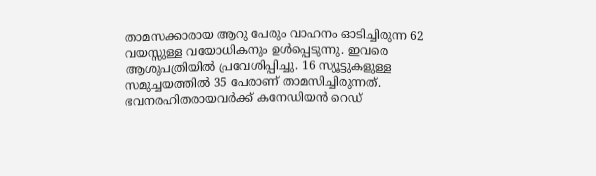താമസക്കാരായ ആറു പേരും വാഹനം ഓടിച്ചിരുന്ന 62 വയസ്സുള്ള വയോധികനും ഉൾപ്പെടുന്നു. ഇവരെ ആശുപത്രിയിൽ പ്രവേശിപ്പിച്ചു. 16 സ്യൂട്ടുകളുള്ള സമുച്ചയത്തിൽ 35 പേരാണ് താമസിച്ചിരുന്നത്. ഭവനരഹിതരായവർക്ക് കനേഡിയൻ റെഡ്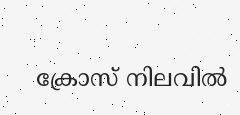ക്രോസ് നിലവിൽ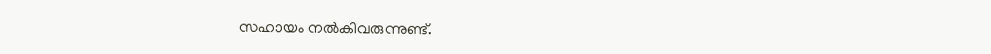സഹായം നൽകിവരുന്നുണ്ട്.